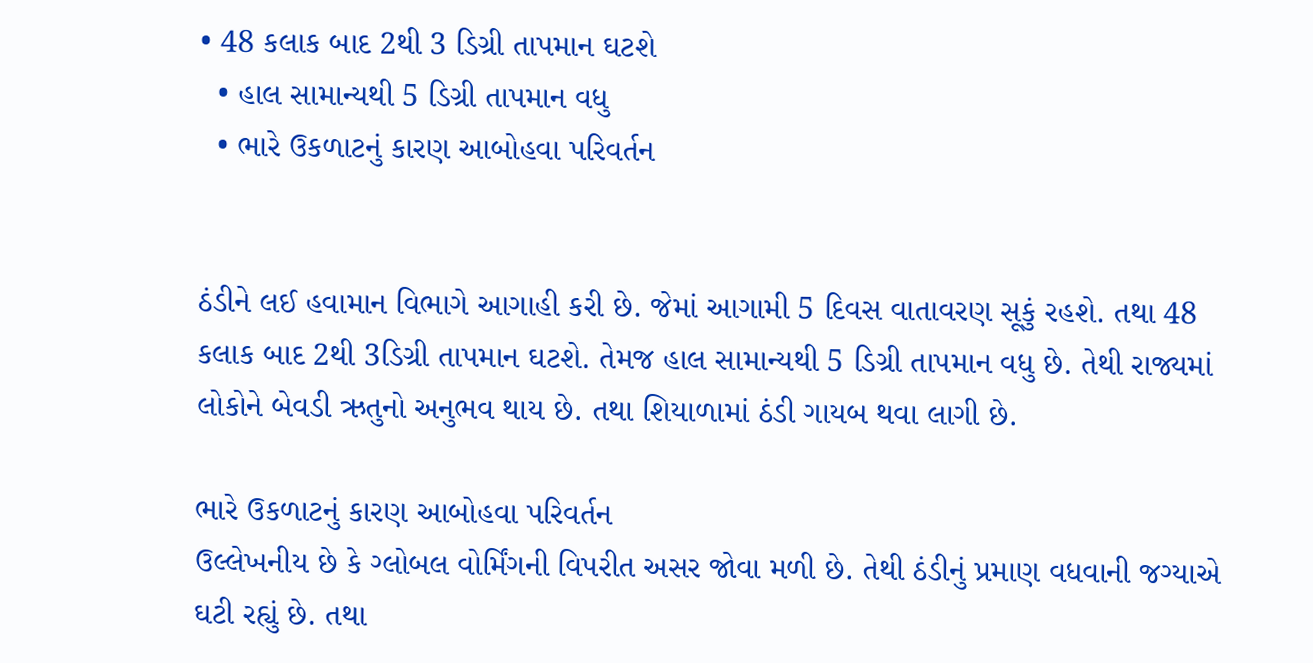• 48 કલાક બાદ 2થી 3 ડિગ્રી તાપમાન ઘટશે
  • હાલ સામાન્યથી 5 ડિગ્રી તાપમાન વધુ
  • ભારે ઉકળાટનું કારણ આબોહવા પરિવર્તન


ઠંડીને લઈ હવામાન વિભાગે આગાહી કરી છે. જેમાં આગામી 5 દિવસ વાતાવરણ સૂકું રહશે. તથા 48 કલાક બાદ 2થી 3ડિગ્રી તાપમાન ઘટશે. તેમજ હાલ સામાન્યથી 5 ડિગ્રી તાપમાન વધુ છે. તેથી રાજ્યમાં લોકોને બેવડી ઋતુનો અનુભવ થાય છે. તથા શિયાળામાં ઠંડી ગાયબ થવા લાગી છે.

ભારે ઉકળાટનું કારણ આબોહવા પરિવર્તન
ઉલ્લેખનીય છે કે ગ્લોબલ વોર્મિંગની વિપરીત અસર જોવા મળી છે. તેથી ઠંડીનું પ્રમાણ વધવાની જગ્યાએ ઘટી રહ્યું છે. તથા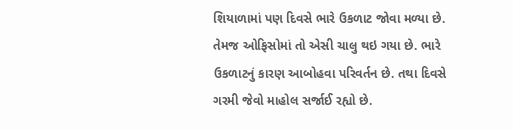શિયાળામાં પણ દિવસે ભારે ઉકળાટ જોવા મળ્યા છે. તેમજ ઓફિસોમાં તો એસી ચાલુ થઇ ગયા છે. ભારે ઉકળાટનું કારણ આબોહવા પરિવર્તન છે. તથા દિવસે ગરમી જેવો માહોલ સર્જાઈ રહ્યો છે.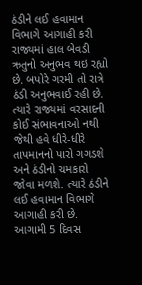ઠંડીને લઈ હવામાન વિભાગે આગાહી કરી
રાજ્યમાં હાલ બેવડી ઋતુનો અનુભવ થઇ રહ્યો છે. બપોરે ગરમી તો રાત્રે ઠંડી અનુભવાઈ રહી છે. ત્યારે રાજ્યમાં વરસાદની કોઈ સંભાવનાઓ નથી જેથી હવે ધીરે-ધીરે તાપમાનનો પારો ગગડશે અને ઠંડીનો ચમકારો જોવા મળશે. ત્યારે ઠંડીને લઈ હવામાન વિભાગે આગાહી કરી છે. આગામી 5 દિવસ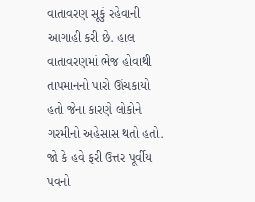વાતાવરણ સૂકું રહેવાની આગાહી કરી છે. હાલ વાતાવરણમાં ભેજ હોવાથી તાપમાનનો પારો ઊંચકાયો હતો જેના કારણે લોકોને ગરમીનો અહેસાસ થતો હતો. જો કે હવે ફરી ઉત્તર પૂર્વીય પવનો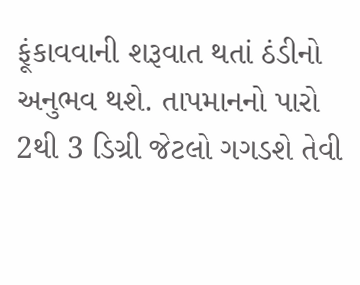ફૂંકાવવાની શરૂવાત થતાં ઠંડીનો અનુભવ થશે. તાપમાનનો પારો 2થી 3 ડિગ્રી જેટલો ગગડશે તેવી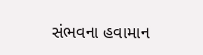સંભવના હવામાન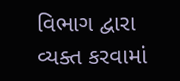વિભાગ દ્વારા વ્યક્ત કરવામાં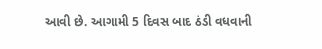આવી છે. આગામી 5 દિવસ બાદ ઠંડી વધવાની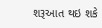શરૂઆત થઇ શકે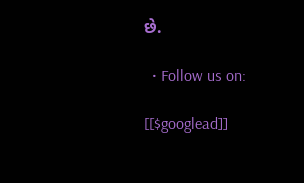છે.

  • Follow us on:

[[$googlead]]